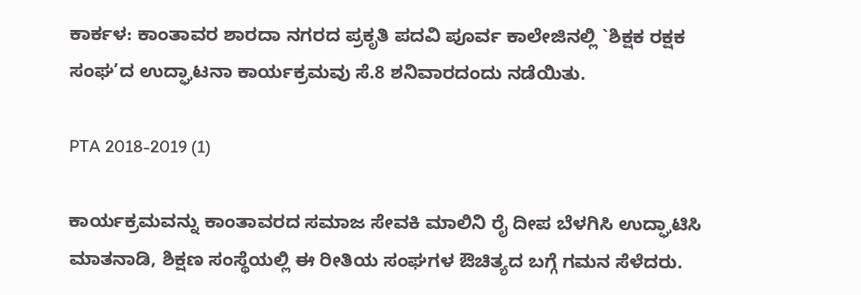ಕಾರ್ಕಳ: ಕಾಂತಾವರ ಶಾರದಾ ನಗರದ ಪ್ರಕೃತಿ ಪದವಿ ಪೂರ್ವ ಕಾಲೇಜಿನಲ್ಲಿ `ಶಿಕ್ಷಕ ರಕ್ಷಕ ಸಂಘ’ದ ಉದ್ಘಾಟನಾ ಕಾರ್ಯಕ್ರಮವು ಸೆ.8 ಶನಿವಾರದಂದು ನಡೆಯಿತು.

PTA 2018-2019 (1)

ಕಾರ್ಯಕ್ರಮವನ್ನು ಕಾಂತಾವರದ ಸಮಾಜ ಸೇವಕಿ ಮಾಲಿನಿ ರೈ ದೀಪ ಬೆಳಗಿಸಿ ಉದ್ಘಾಟಿಸಿ ಮಾತನಾಡಿ, ಶಿಕ್ಷಣ ಸಂಸ್ಥೆಯಲ್ಲಿ ಈ ರೀತಿಯ ಸಂಘಗಳ ಔಚಿತ್ಯದ ಬಗ್ಗೆ ಗಮನ ಸೆಳೆದರು.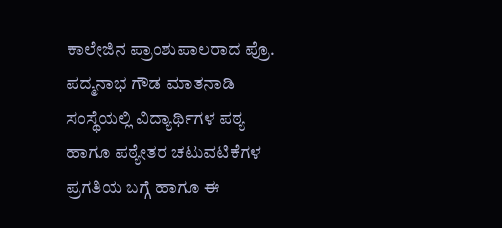ಕಾಲೇಜಿನ ಪ್ರಾಂಶುಪಾಲರಾದ ಪ್ರೊ. ಪದ್ಮನಾಭ ಗೌಡ ಮಾತನಾಡಿ ಸಂಸ್ಥೆಯಲ್ಲಿ ವಿದ್ಯಾರ್ಥಿಗಳ ಪಠ್ಯ ಹಾಗೂ ಪಠ್ಯೇತರ ಚಟುವಟಿಕೆಗಳ ಪ್ರಗತಿಯ ಬಗ್ಗೆ ಹಾಗೂ ಈ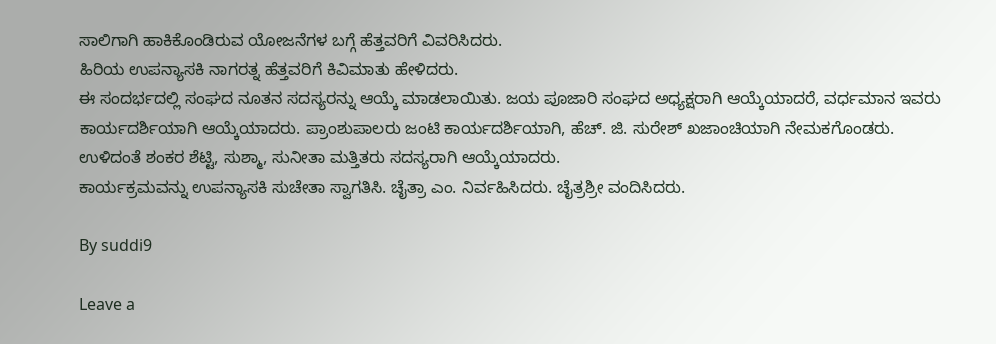ಸಾಲಿಗಾಗಿ ಹಾಕಿಕೊಂಡಿರುವ ಯೋಜನೆಗಳ ಬಗ್ಗೆ ಹೆತ್ತವರಿಗೆ ವಿವರಿಸಿದರು.
ಹಿರಿಯ ಉಪನ್ಯಾಸಕಿ ನಾಗರತ್ನ ಹೆತ್ತವರಿಗೆ ಕಿವಿಮಾತು ಹೇಳಿದರು.
ಈ ಸಂದರ್ಭದಲ್ಲಿ ಸಂಘದ ನೂತನ ಸದಸ್ಯರನ್ನು ಆಯ್ಕೆ ಮಾಡಲಾಯಿತು. ಜಯ ಪೂಜಾರಿ ಸಂಘದ ಅಧ್ಯಕ್ಷರಾಗಿ ಆಯ್ಕೆಯಾದರೆ, ವರ್ಧಮಾನ ಇವರು ಕಾರ್ಯದರ್ಶಿಯಾಗಿ ಆಯ್ಕೆಯಾದರು. ಪ್ರಾಂಶುಪಾಲರು ಜಂಟಿ ಕಾರ್ಯದರ್ಶಿಯಾಗಿ, ಹೆಚ್. ಜಿ. ಸುರೇಶ್ ಖಜಾಂಚಿಯಾಗಿ ನೇಮಕಗೊಂಡರು. ಉಳಿದಂತೆ ಶಂಕರ ಶೆಟ್ಟಿ, ಸುಶ್ಮಾ, ಸುನೀತಾ ಮತ್ತಿತರು ಸದಸ್ಯರಾಗಿ ಆಯ್ಕೆಯಾದರು.
ಕಾರ್ಯಕ್ರಮವನ್ನು ಉಪನ್ಯಾಸಕಿ ಸುಚೇತಾ ಸ್ವಾಗತಿಸಿ. ಚೈತ್ರಾ ಎಂ. ನಿರ್ವಹಿಸಿದರು. ಚೈತ್ರಶ್ರೀ ವಂದಿಸಿದರು.

By suddi9

Leave a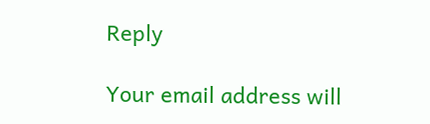Reply

Your email address will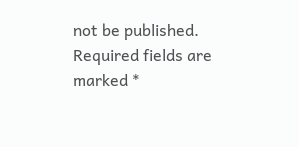not be published. Required fields are marked *